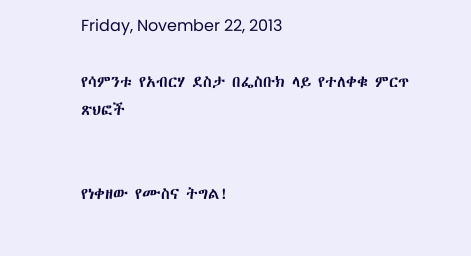Friday, November 22, 2013

የሳምንቱ የአብርሃ ደስታ በፌስቡክ ላይ የተለቀቁ ምርጥ ጽህፎች


የነቀዘው የሙስና ትግል!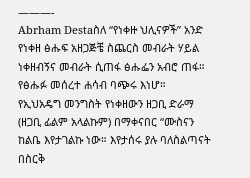———-
Abrham Destaስለ “የነቀዙ ህሊናዎች” አንድ የነቀዘ ፅሑፍ አዘጋጅቼ ስጨርስ መብራት ሃይል ነቀዘብኝና መብራት ሲጠፋ ፅሑፌን አብሮ ጠፋ። የፅሑፉ መሰረተ ሐሳብ ባጭሩ እነሆ።
የኢህአዴግ መንግስት የነቀዘውን ዘጋቢ ድራማ (ዘጋቢ ፊልም አላልኩም) በማቀናበር “ሙስናን ከልቤ እየታገልኩ ነው። እየታሰሩ ያሉ ባለስልጣናት በስርቅ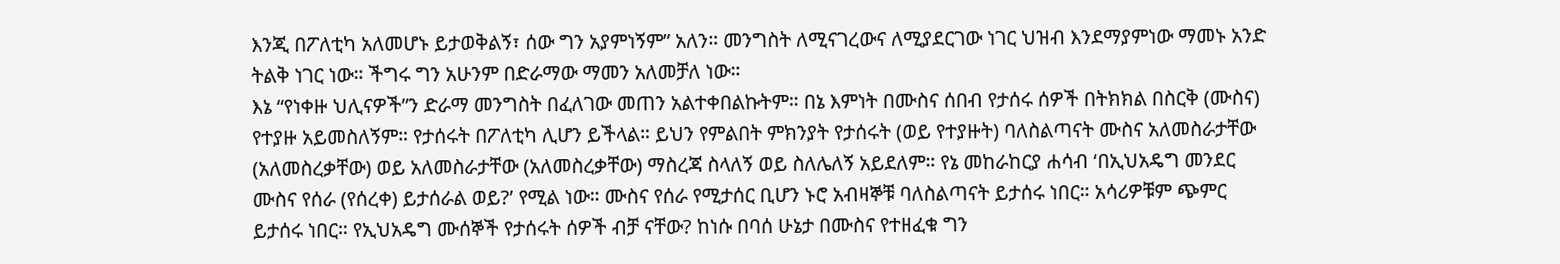እንጂ በፖለቲካ አለመሆኑ ይታወቅልኝ፣ ሰው ግን አያምነኝም” አለን። መንግስት ለሚናገረውና ለሚያደርገው ነገር ህዝብ እንደማያምነው ማመኑ አንድ ትልቅ ነገር ነው። ችግሩ ግን አሁንም በድራማው ማመን አለመቻለ ነው።
እኔ “የነቀዙ ህሊናዎች”ን ድራማ መንግስት በፈለገው መጠን አልተቀበልኩትም። በኔ እምነት በሙስና ሰበብ የታሰሩ ሰዎች በትክክል በስርቅ (ሙስና) የተያዙ አይመስለኝም። የታሰሩት በፖለቲካ ሊሆን ይችላል። ይህን የምልበት ምክንያት የታሰሩት (ወይ የተያዙት) ባለስልጣናት ሙስና አለመስራታቸው (አለመስረቃቸው) ወይ አለመስራታቸው (አለመስረቃቸው) ማስረጃ ስላለኝ ወይ ስለሌለኝ አይደለም። የኔ መከራከርያ ሐሳብ ‘በኢህአዴግ መንደር ሙስና የሰራ (የሰረቀ) ይታሰራል ወይ?’ የሚል ነው። ሙስና የሰራ የሚታሰር ቢሆን ኑሮ አብዛኞቹ ባለስልጣናት ይታሰሩ ነበር። አሳሪዎቹም ጭምር ይታሰሩ ነበር። የኢህአዴግ ሙሰኞች የታሰሩት ሰዎች ብቻ ናቸው? ከነሱ በባሰ ሁኔታ በሙስና የተዘፈቁ ግን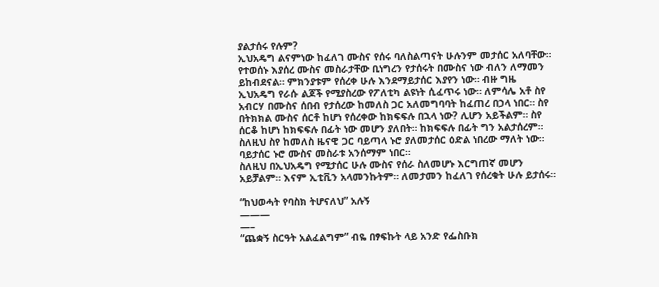ያልታሰሩ የሉም?
ኢህአዴግ ልናምነው ከፈለገ ሙስና የሰሩ ባለስልጣናት ሁሉንም መታሰር አለባቸው። የተወሰኑ እያሰረ ሙስና መስራታቸው ቢነግረን የታሰሩት በሙስና ነው ብለን ለማመን ይከብደናል። ምክንያቱም የሰረቀ ሁሉ እንደማይታሰር እያየን ነው። ብዙ ግዜ ኢህአዴግ የራሱ ልጆች የሚያስረው የፖለቲካ ልዩነት ሲፈጥሩ ነው። ለምሳሌ አቶ ስየ አብርሃ በሙስና ሰበብ የታሰረው ከመለስ ጋር አለመግባባት ከፈጠረ በኃላ ነበር። ስየ በትክክል ሙስና ሰርቶ ከሆነ የሰረቀው ከክፍፍሉ በኋላ ነው? ሊሆን አይችልም። ስየ ሰርቆ ከሆነ ከክፍፍሉ በፊት ነው መሆን ያለበት። ከክፍፍሉ በፊት ግን አልታሰረም። ስለዚህ ስየ ከመለስ ዜናዊ ጋር ባይጣላ ኑሮ ያለመታሰር ዕድል ነበረው ማለት ነው። ባይታሰር ኑሮ ሙስና መስራቱ አንሰማም ነበር።
ስለዚህ በኢህአዴግ የሚታሰር ሁሉ ሙስና የሰራ ስለመሆኑ እርግጠኛ መሆን አይቻልም። እናም ኢቲቪን አላመንኩትም። ለመታመን ከፈለገ የሰረቁት ሁሉ ይታሰሩ።

“ከህወሓት የባስክ ትሆናለህ” አሉኝ
———
—–
“ጨቋኝ ስርዓት አልፈልግም” ብዬ በፃፍኩት ላይ አንድ የፌስቡክ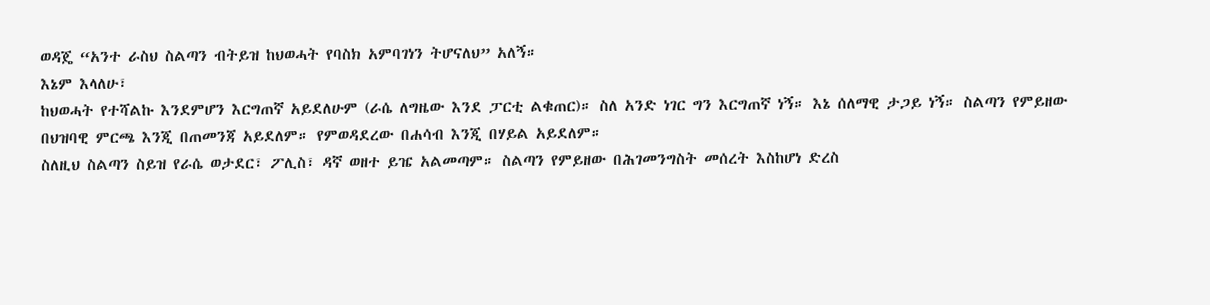ወዳጄ “አንተ ራስህ ስልጣን ብትይዝ ከህወሓት የባስክ አምባገነን ትሆናለህ” አለኝ።
እኔም እላለሁ፣
ከህወሓት የተሻልኩ እንደምሆን እርግጠኛ አይደለሁም (ራሴ ለግዜው እንደ ፓርቲ ልቁጠር)። ስለ አንድ ነገር ግን እርግጠኛ ነኝ። እኔ ሰለማዊ ታጋይ ነኝ። ስልጣን የምይዘው በህዝባዊ ምርጫ እንጂ በጠመንጃ አይደለም። የምወዳደረው በሐሳብ እንጂ በሃይል አይደለም።
ስለዚህ ስልጣን ስይዝ የራሴ ወታደር፣ ፖሊስ፣ ዳኛ ወዘተ ይዤ አልመጣም። ስልጣን የምይዘው በሕገመንግስት መሰረት እስከሆነ ድረስ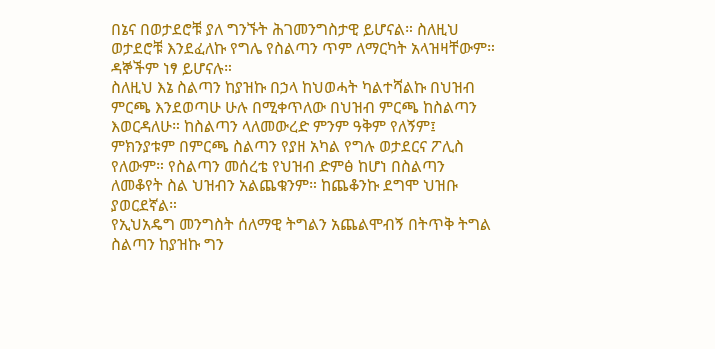በኔና በወታደሮቹ ያለ ግንኙት ሕገመንግስታዊ ይሆናል። ስለዚህ ወታደሮቹ እንደፈለኩ የግሌ የስልጣን ጥም ለማርካት አላዝዛቸውም። ዳኞችም ነፃ ይሆናሉ።
ስለዚህ እኔ ስልጣን ከያዝኩ በኃላ ከህወሓት ካልተሻልኩ በህዝብ ምርጫ እንደወጣሁ ሁሉ በሚቀጥለው በህዝብ ምርጫ ከስልጣን እወርዳለሁ። ከስልጣን ላለመውረድ ምንም ዓቅም የለኝም፤ ምክንያቱም በምርጫ ስልጣን የያዘ አካል የግሉ ወታደርና ፖሊስ የለውም። የስልጣን መሰረቴ የህዝብ ድምፅ ከሆነ በስልጣን ለመቆየት ስል ህዝብን አልጨቁንም። ከጨቆንኩ ደግሞ ህዝቡ ያወርደኛል።
የኢህአዴግ መንግስት ሰለማዊ ትግልን አጨልሞብኝ በትጥቅ ትግል ስልጣን ከያዝኩ ግን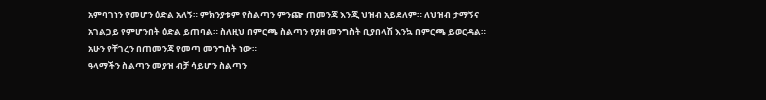አምባገነን የመሆን ዕድል አለኝ። ምክንያቱም የስልጣን ምንጬ ጠመንጃ እንጂ ህዝብ አይደለም። ለህዝብ ታማኝና አገልጋይ የምሆንበት ዕድል ይጠባል። ስለዚህ በምርጫ ስልጣን የያዘ መንግስት ቢያበላሽ እንኳ በምርጫ ይወርዳል። አሁን የቸገረን በጠመንጃ የመጣ መንግስት ነው።
ዓላማችን ስልጣን መያዝ ብቻ ሳይሆን ስልጣን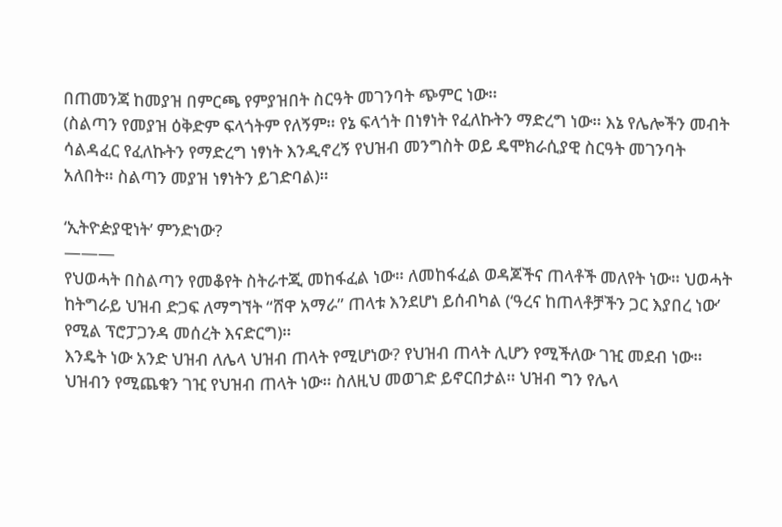በጠመንጃ ከመያዝ በምርጫ የምያዝበት ስርዓት መገንባት ጭምር ነው።
(ስልጣን የመያዝ ዕቅድም ፍላጎትም የለኝም። የኔ ፍላጎት በነፃነት የፈለኩትን ማድረግ ነው። እኔ የሌሎችን መብት ሳልዳፈር የፈለኩትን የማድረግ ነፃነት እንዲኖረኝ የህዝብ መንግስት ወይ ዴሞክራሲያዊ ስርዓት መገንባት አለበት። ስልጣን መያዝ ነፃነትን ይገድባል)።

‘ኢትዮዽያዊነት’ ምንድነው?
———
የህወሓት በስልጣን የመቆየት ስትራተጂ መከፋፈል ነው። ለመከፋፈል ወዳጆችና ጠላቶች መለየት ነው። ህወሓት ከትግራይ ህዝብ ድጋፍ ለማግኘት “ሸዋ አማራ” ጠላቱ እንደሆነ ይሰብካል (‘ዓረና ከጠላቶቻችን ጋር እያበረ ነው’ የሚል ፕሮፓጋንዳ መሰረት እናድርግ)።
እንዴት ነው አንድ ህዝብ ለሌላ ህዝብ ጠላት የሚሆነው? የህዝብ ጠላት ሊሆን የሚችለው ገዢ መደብ ነው። ህዝብን የሚጨቁን ገዢ የህዝብ ጠላት ነው። ስለዚህ መወገድ ይኖርበታል። ህዝብ ግን የሌላ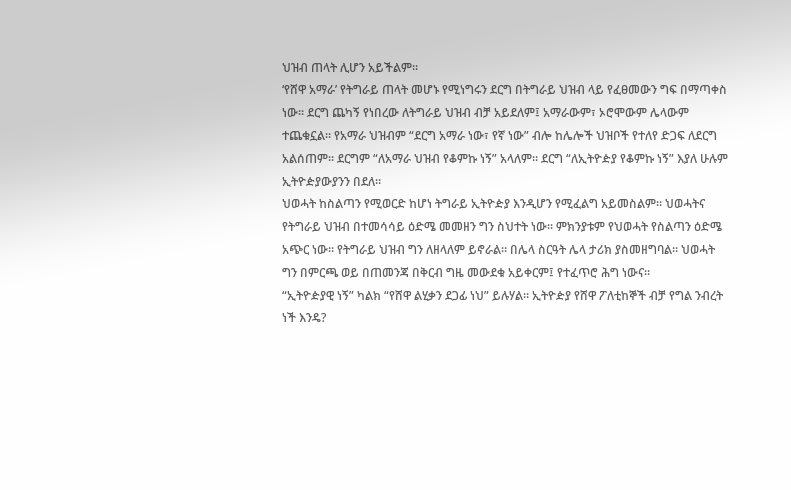ህዝብ ጠላት ሊሆን አይችልም።
‘የሸዋ አማራ’ የትግራይ ጠላት መሆኑ የሚነግሩን ደርግ በትግራይ ህዝብ ላይ የፈፀመውን ግፍ በማጣቀስ ነው። ደርግ ጨካኝ የነበረው ለትግራይ ህዝብ ብቻ አይደለም፤ አማራውም፣ ኦሮሞውም ሌላውም ተጨቁኗል። የአማራ ህዝብም “ደርግ አማራ ነው፣ የኛ ነው” ብሎ ከሌሎች ህዝቦች የተለየ ድጋፍ ለደርግ አልሰጠም። ደርግም “ለአማራ ህዝብ የቆምኩ ነኝ” አላለም። ደርግ “ለኢትዮዽያ የቆምኩ ነኝ” እያለ ሁሉም ኢትዮዽያውያንን በደለ።
ህወሓት ከስልጣን የሚወርድ ከሆነ ትግራይ ኢትዮዽያ እንዲሆን የሚፈልግ አይመስልም። ህወሓትና የትግራይ ህዝብ በተመሳሳይ ዕድሜ መመዘን ግን ስህተት ነው። ምክንያቱም የህወሓት የስልጣን ዕድሜ አጭር ነው። የትግራይ ህዝብ ግን ለዘላለም ይኖራል። በሌላ ስርዓት ሌላ ታሪክ ያስመዘግባል። ህወሓት ግን በምርጫ ወይ በጠመንጃ በቅርብ ግዜ መውደቁ አይቀርም፤ የተፈጥሮ ሕግ ነውና።
“ኢትዮዽያዊ ነኝ” ካልክ “የሸዋ ልሂቃን ደጋፊ ነህ” ይሉሃል። ኢትዮዽያ የሸዋ ፖለቲከኞች ብቻ የግል ንብረት ነች እንዴ?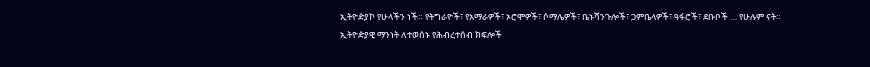ኢትዮዽያኮ የሁላችን ነች። የትግራዮች፣ የአማራዎች፣ ኦሮሞዎች፣ ሶማሌዎች፣ ቤኑሻንጉሎች፣ ጋምቤላዎች፣ ዓፋሮች፣ ደቡቦች … የሁሉም ናት።
ኢትዮዽያዊ ማንነት ለተወሰኑ የሕብረተሰብ ክፍሎች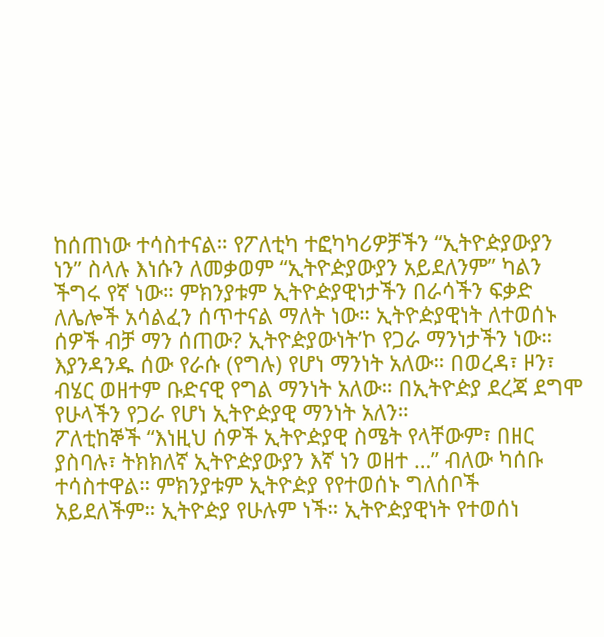ከሰጠነው ተሳስተናል። የፖለቲካ ተፎካካሪዎቻችን “ኢትዮዽያውያን ነን” ስላሉ እነሱን ለመቃወም “ኢትዮዽያውያን አይደለንም” ካልን ችግሩ የኛ ነው። ምክንያቱም ኢትዮዽያዊነታችን በራሳችን ፍቃድ ለሌሎች አሳልፈን ሰጥተናል ማለት ነው። ኢትዮዽያዊነት ለተወሰኑ ሰዎች ብቻ ማን ሰጠው? ኢትዮዽያውነት’ኮ የጋራ ማንነታችን ነው።
እያንዳንዱ ሰው የራሱ (የግሉ) የሆነ ማንነት አለው። በወረዳ፣ ዞን፣ ብሄር ወዘተም ቡድናዊ የግል ማንነት አለው። በኢትዮዽያ ደረጃ ደግሞ የሁላችን የጋራ የሆነ ኢትዮዽያዊ ማንነት አለን።
ፖለቲከኞች “እነዚህ ሰዎች ኢትዮዽያዊ ስሜት የላቸውም፣ በዘር ያስባሉ፣ ትክክለኛ ኢትዮዽያውያን እኛ ነን ወዘተ …” ብለው ካሰቡ ተሳስተዋል። ምክንያቱም ኢትዮዽያ የየተወሰኑ ግለሰቦች አይደለችም። ኢትዮዽያ የሁሉም ነች። ኢትዮዽያዊነት የተወሰነ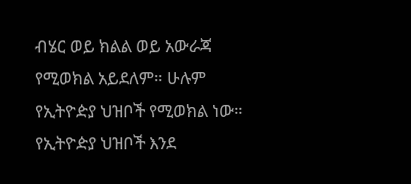ብሄር ወይ ክልል ወይ አውራጃ የሚወክል አይደለም። ሁሉም የኢትዮዽያ ህዝቦች የሚወክል ነው።
የኢትዮዽያ ህዝቦች እንደ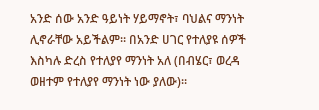አንድ ሰው አንድ ዓይነት ሃይማኖት፣ ባህልና ማንነት ሊኖራቸው አይችልም። በአንድ ሀገር የተለያዩ ሰዎች እስካሉ ድረስ የተለያየ ማንነት አለ (በብሄር፣ ወረዳ ወዘተም የተለያየ ማንነት ነው ያለው)።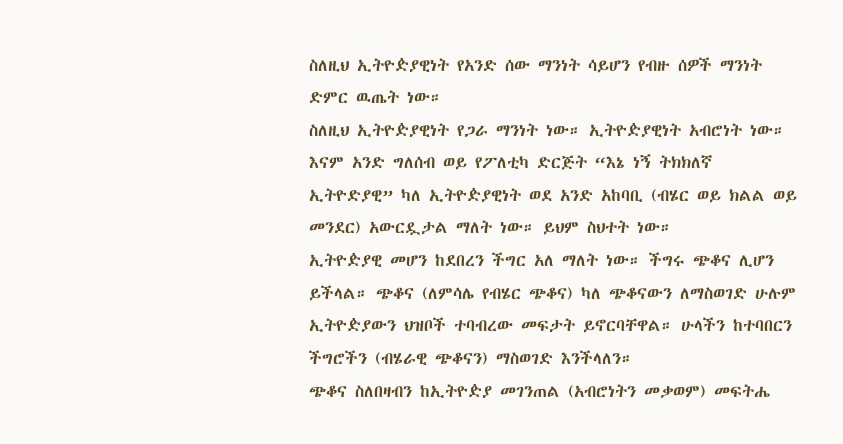ስለዚህ ኢትዮዽያዊነት የአንድ ሰው ማንነት ሳይሆን የብዙ ሰዎች ማንነት ድምር ዉጤት ነው።
ስለዚህ ኢትዮዽያዊነት የጋራ ማንነት ነው። ኢትዮዽያዊነት አብሮነት ነው። እናም አንድ ግለሰብ ወይ የፖለቲካ ድርጅት “እኔ ነኝ ትክክለኛ ኢትዮድያዊ” ካለ ኢትዮዽያዊነት ወደ አንድ አከባቢ (ብሄር ወይ ክልል ወይ መንደር) አውርዷታል ማለት ነው። ይህም ስህተት ነው።
ኢትዮዽያዊ መሆን ከደበረን ችግር አለ ማለት ነው። ችግሩ ጭቆና ሊሆን ይችላል። ጭቆና (ለምሳሌ የብሄር ጭቆና) ካለ ጭቆናውን ለማስወገድ ሁሉም ኢትዮዽያውን ህዝቦች ተባብረው መፍታት ይኖርባቸዋል። ሁላችን ከተባበርን ችግሮችን (ብሄራዊ ጭቆናን) ማስወገድ እንችላለን።
ጭቆና ስለበዛብን ከኢትዮዽያ መገንጠል (አብሮነትን መቃወም) መፍትሔ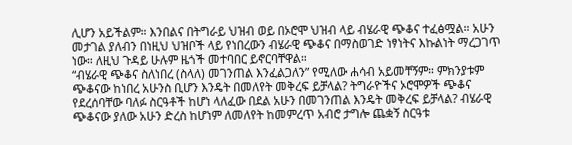ሊሆን አይችልም። እንበልና በትግራይ ህዝብ ወይ በኦሮሞ ህዝብ ላይ ብሄራዊ ጭቆና ተፈፅሟል። አሁን መታገል ያለብን በነዚህ ህዝቦች ላይ የነበረውን ብሄራዊ ጭቆና በማስወገድ ነፃነትና እኩልነት ማረጋገጥ ነው። ለዚህ ጉዳይ ሁሉም ዜጎች መተባበር ይኖርባቸዋል።
“ብሄራዊ ጭቆና ስለነበረ (ስላለ) መገንጠል እንፈልጋለን” የሚለው ሐሳብ አይመቸኝም። ምክንያቱም ጭቆናው ከነበረ አሁንስ ቢሆን እንዴት በመለየት መቅረፍ ይቻላል? ትግራዮችና ኦሮሞዎች ጭቆና የደረሰባቸው ባለፉ ስርዓቶች ከሆነ ላለፈው በደል አሁን በመገንጠል እንዴት መቅረፍ ይቻላል? ብሄራዊ ጭቆናው ያለው አሁን ድረስ ከሆነም ለመለየት ከመምረጥ አብሮ ታግሎ ጨቋኝ ስርዓቱ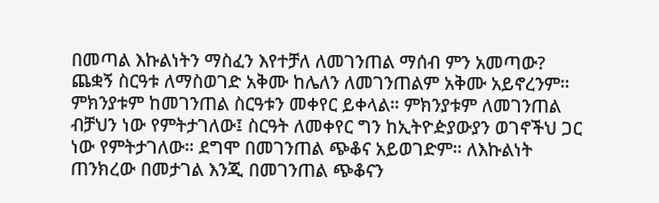በመጣል እኩልነትን ማስፈን እየተቻለ ለመገንጠል ማሰብ ምን አመጣው?
ጨቋኝ ስርዓቱ ለማስወገድ አቅሙ ከሌለን ለመገንጠልም አቅሙ አይኖረንም። ምክንያቱም ከመገንጠል ስርዓቱን መቀየር ይቀላል። ምክንያቱም ለመገንጠል ብቻህን ነው የምትታገለው፤ ስርዓት ለመቀየር ግን ከኢትዮዽያውያን ወገኖችህ ጋር ነው የምትታገለው። ደግሞ በመገንጠል ጭቆና አይወገድም። ለእኩልነት ጠንክረው በመታገል እንጂ በመገንጠል ጭቆናን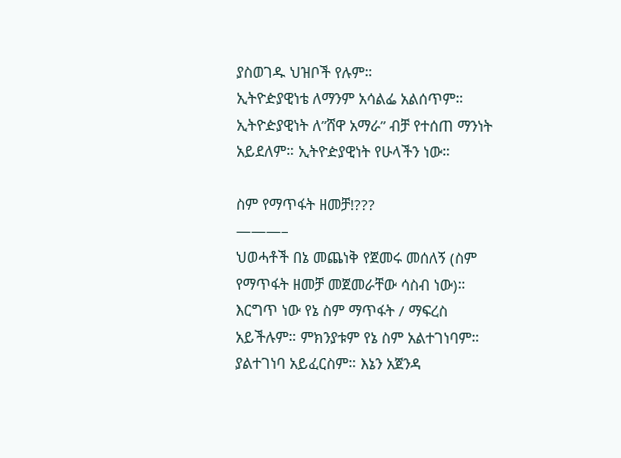ያስወገዱ ህዝቦች የሉም።
ኢትዮዽያዊነቴ ለማንም አሳልፌ አልሰጥም። ኢትዮዽያዊነት ለ”ሸዋ አማራ” ብቻ የተሰጠ ማንነት አይደለም። ኢትዮዽያዊነት የሁላችን ነው።

ስም የማጥፋት ዘመቻ!???
———–
ህወሓቶች በኔ መጨነቅ የጀመሩ መሰለኝ (ስም የማጥፋት ዘመቻ መጀመራቸው ሳስብ ነው)። እርግጥ ነው የኔ ስም ማጥፋት / ማፍረስ አይችሉም። ምክንያቱም የኔ ስም አልተገነባም። ያልተገነባ አይፈርስም። እኔን አጀንዳ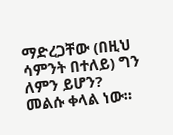ማድረጋቸው (በዚህ ሳምንት በተለይ) ግን ለምን ይሆን?
መልሱ ቀላል ነው።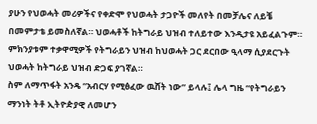ያሁን የህወሓት መሪዎችና የቀድሞ የህወሓት ታጋዮች መለየት በመቻሌና ለይቼ በመምታቴ ይመስለኛል። ህወሓቶች ከትግራይ ህዝብ ተለይተው እንዲታዩ አይፈልጉም። ምክንያቱም ተቃዋሚዎች የትግራይን ህዝብ ከህወሓት ጋር ደርበው ዒላማ ሲያደርጉት ህወሓት ከትግራይ ህዝብ ድጋፍ ያገኛል።
ስም ለማጥፋት አንዴ “አብርሃ የሚፅፈው ዉሸት ነው” ይላሉ፤ ሌላ ግዜ “የትግራይን ማንነት ትቶ ኢትዮዽያዊ ለመሆን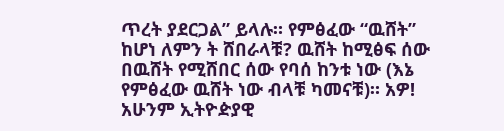ጥረት ያደርጋል” ይላሉ። የምፅፈው “ዉሸት” ከሆነ ለምን ት ሸበራላቹ? ዉሸት ከሚፅፍ ሰው በዉሸት የሚሸበር ሰው የባሰ ከንቱ ነው (እኔ የምፅፈው ዉሸት ነው ብላቹ ካመናቹ)። አዎ! አሁንም ኢትዮዽያዊ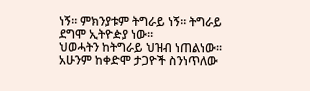ነኝ። ምክንያቱም ትግራይ ነኝ። ትግራይ ደግሞ ኢትዮዽያ ነው።
ህወሓትን ከትግራይ ህዝብ ነጠልነው። አሁንም ከቀድሞ ታጋዮች ስንነጥለው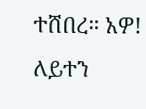ተሸበረ። አዎ! ለይተን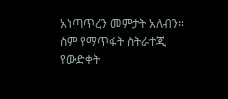አነጣጥረን መምታት አለብን።
ስም የማጥፋት ስትራተጂ የውድቀት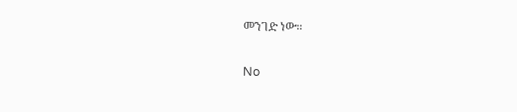መንገድ ነው።

No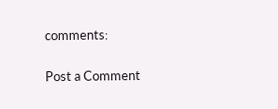comments:

Post a Comment